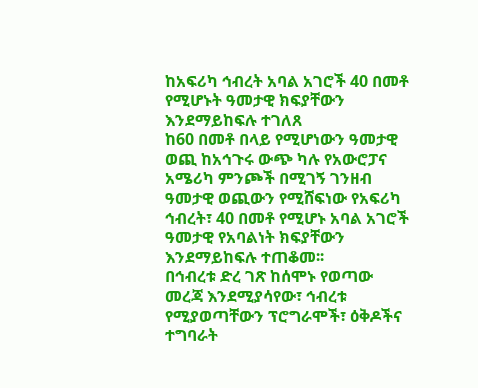ከአፍሪካ ኅብረት አባል አገሮች 40 በመቶ የሚሆኑት ዓመታዊ ክፍያቸውን እንደማይከፍሉ ተገለጸ
ከ60 በመቶ በላይ የሚሆነውን ዓመታዊ ወጪ ከአኅጉሩ ውጭ ካሉ የአውሮፓና አሜሪካ ምንጮች በሚገኝ ገንዘብ ዓመታዊ ወጪውን የሚሸፍነው የአፍሪካ ኅብረት፣ 40 በመቶ የሚሆኑ አባል አገሮች ዓመታዊ የአባልነት ክፍያቸውን እንደማይከፍሉ ተጠቆመ፡፡
በኅብረቱ ድረ ገጽ ከሰሞኑ የወጣው መረጃ እንደሚያሳየው፣ ኅብረቱ የሚያወጣቸውን ፕሮግራሞች፣ ዕቅዶችና ተግባራት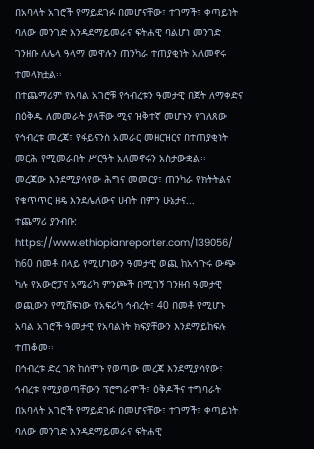በአባላት አገሮች የማይደገፉ በመሆናቸው፣ ተገማች፣ ቀጣይነት ባለው መንገድ እንዳደማይመራና ፍትሐዊ ባልሆነ መንገድ ገንዘቡ ለሌላ ዓላማ መዋሉን ጠንካራ ተጠያቂነት አለመኖሩ ተመላክቷል፡፡
በተጨማሪም የአባል አገሮቹ የኅብረቱን ዓመታዊ በጀት ለማቀድና በዕቅዱ ለመመራት ያላቸው ሚና ዝቅተኛ መሆኑን የገለጸው የኅብረቱ መረጃ፣ የፋይናንስ አመራር መዘርዝርና በተጠያቂነት መርሕ የሚመራበት ሥርዓት አለመኖሩን አስታውቋል፡፡
መረጃው እንደሚያሳየው ሕግና መመርያ፣ ጠንካራ የክትትልና የቁጥጥር ዘዴ እንደሌለውና ሀብት በምን ሁኔታና...
ተጨማሪ ያንብቡ: https://www.ethiopianreporter.com/139056/
ከ60 በመቶ በላይ የሚሆነውን ዓመታዊ ወጪ ከአኅጉሩ ውጭ ካሉ የአውሮፓና አሜሪካ ምንጮች በሚገኝ ገንዘብ ዓመታዊ ወጪውን የሚሸፍነው የአፍሪካ ኅብረት፣ 40 በመቶ የሚሆኑ አባል አገሮች ዓመታዊ የአባልነት ክፍያቸውን እንደማይከፍሉ ተጠቆመ፡፡
በኅብረቱ ድረ ገጽ ከሰሞኑ የወጣው መረጃ እንደሚያሳየው፣ ኅብረቱ የሚያወጣቸውን ፕሮግራሞች፣ ዕቅዶችና ተግባራት በአባላት አገሮች የማይደገፉ በመሆናቸው፣ ተገማች፣ ቀጣይነት ባለው መንገድ እንዳደማይመራና ፍትሐዊ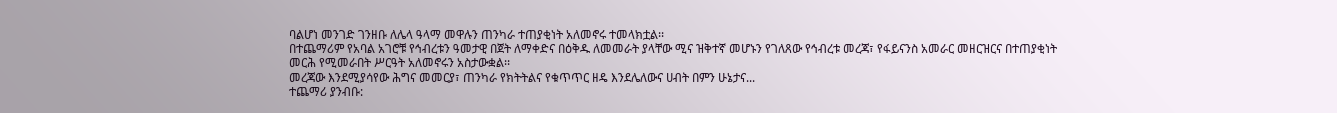ባልሆነ መንገድ ገንዘቡ ለሌላ ዓላማ መዋሉን ጠንካራ ተጠያቂነት አለመኖሩ ተመላክቷል፡፡
በተጨማሪም የአባል አገሮቹ የኅብረቱን ዓመታዊ በጀት ለማቀድና በዕቅዱ ለመመራት ያላቸው ሚና ዝቅተኛ መሆኑን የገለጸው የኅብረቱ መረጃ፣ የፋይናንስ አመራር መዘርዝርና በተጠያቂነት መርሕ የሚመራበት ሥርዓት አለመኖሩን አስታውቋል፡፡
መረጃው እንደሚያሳየው ሕግና መመርያ፣ ጠንካራ የክትትልና የቁጥጥር ዘዴ እንደሌለውና ሀብት በምን ሁኔታና...
ተጨማሪ ያንብቡ: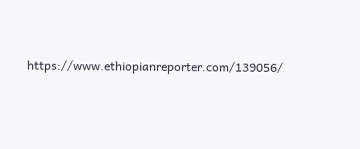https://www.ethiopianreporter.com/139056/